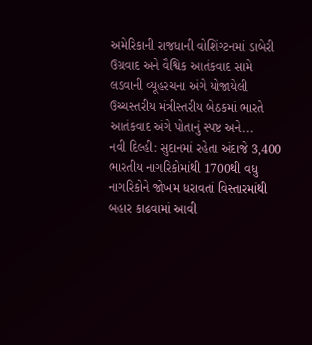અમેરિકાની રાજધાની વોશિંગ્ટનમાં ડાબેરી ઉગ્રવાદ અને વૈશ્વિક આતંકવાદ સામે લડવાની વ્યૂહરચના અંગે યોજાયેલી ઉચ્ચસ્તરીય મંત્રીસ્તરીય બેઠકમાં ભારતે આતંકવાદ અંગે પોતાનું સ્પષ્ટ અને...
નવી દિલ્હી: સુદાનમાં રહેતા અંદાજે 3,400 ભારતીય નાગરિકોમાંથી 1700થી વધુ નાગરિકોને જોખમ ધરાવતાં વિસ્તારમાંથી બહાર કાઢવામાં આવી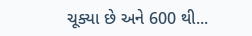ચૂક્યા છે અને 600 થી...